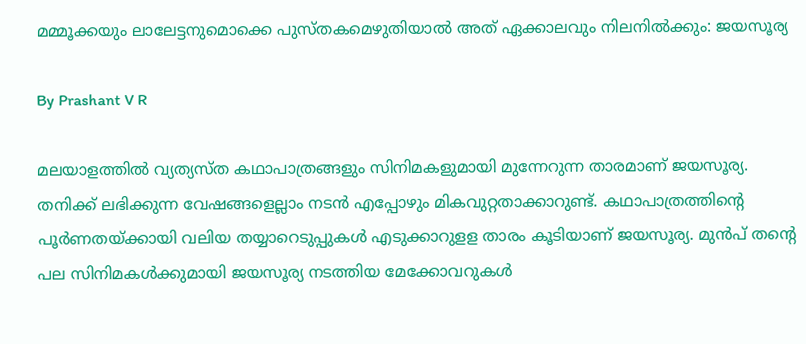മമ്മൂക്കയും ലാലേട്ടനുമൊക്കെ പുസ്തകമെഴുതിയാല്‍ അത് ഏക്കാലവും നിലനില്‍ക്കും: ജയസൂര്യ

By Prashant V R

മലയാളത്തില്‍ വ്യത്യസ്ത കഥാപാത്രങ്ങളും സിനിമകളുമായി മുന്നേറുന്ന താരമാണ് ജയസൂര്യ. തനിക്ക് ലഭിക്കുന്ന വേഷങ്ങളെല്ലാം നടന്‍ എപ്പോഴും മികവുറ്റതാക്കാറുണ്ട്. കഥാപാത്രത്തിന്റെ പൂര്‍ണതയ്ക്കായി വലിയ തയ്യാറെടുപ്പുകള്‍ എടുക്കാറുളള താരം കൂടിയാണ് ജയസൂര്യ. മുന്‍പ് തന്റെ പല സിനിമകള്‍ക്കുമായി ജയസൂര്യ നടത്തിയ മേക്കോവറുകള്‍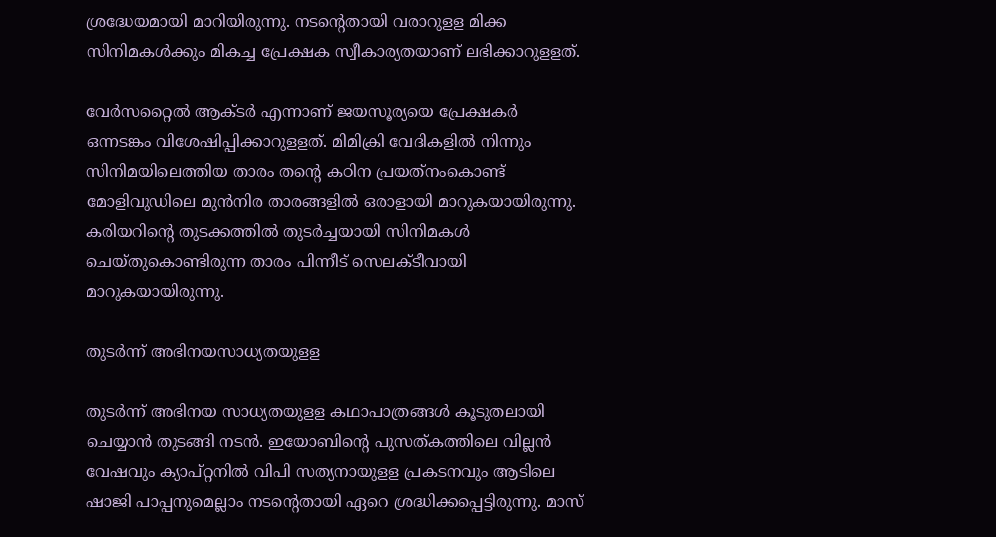ശ്രദ്ധേയമായി മാറിയിരുന്നു. നടന്റെതായി വരാറുളള മിക്ക സിനിമകള്‍ക്കും മികച്ച പ്രേക്ഷക സ്വീകാര്യതയാണ് ലഭിക്കാറുളളത്.

വേര്‍സറ്റൈല്‍ ആക്ടര്‍ എന്നാണ് ജയസൂര്യയെ പ്രേക്ഷകര്‍ ഒന്നടങ്കം വിശേഷിപ്പിക്കാറുളളത്‌. മിമിക്രി വേദികളില്‍ നിന്നും സിനിമയിലെത്തിയ താരം തന്റെ കഠിന പ്രയത്‌നംകൊണ്ട് മോളിവുഡിലെ മുന്‍നിര താരങ്ങളില്‍ ഒരാളായി മാറുകയായിരുന്നു. കരിയറിന്റെ തുടക്കത്തില്‍ തുടര്‍ച്ചയായി സിനിമകള്‍ ചെയ്തുകൊണ്ടിരുന്ന താരം പിന്നീട് സെലക്ടീവായി മാറുകയായിരുന്നു.

തുടര്‍ന്ന് അഭിനയസാധ്യതയുളള

തുടര്‍ന്ന് അഭിനയ സാധ്യതയുളള കഥാപാത്രങ്ങള്‍ കൂടുതലായി ചെയ്യാന്‍ തുടങ്ങി നടന്‍. ഇയോബിന്റെ പുസത്കത്തിലെ വില്ലന്‍ വേഷവും ക്യാപ്റ്റനില്‍ വിപി സത്യനായുളള പ്രകടനവും ആടിലെ ഷാജി പാപ്പനുമെല്ലാം നടന്റെതായി ഏറെ ശ്രദ്ധിക്കപ്പെട്ടിരുന്നു. മാസ്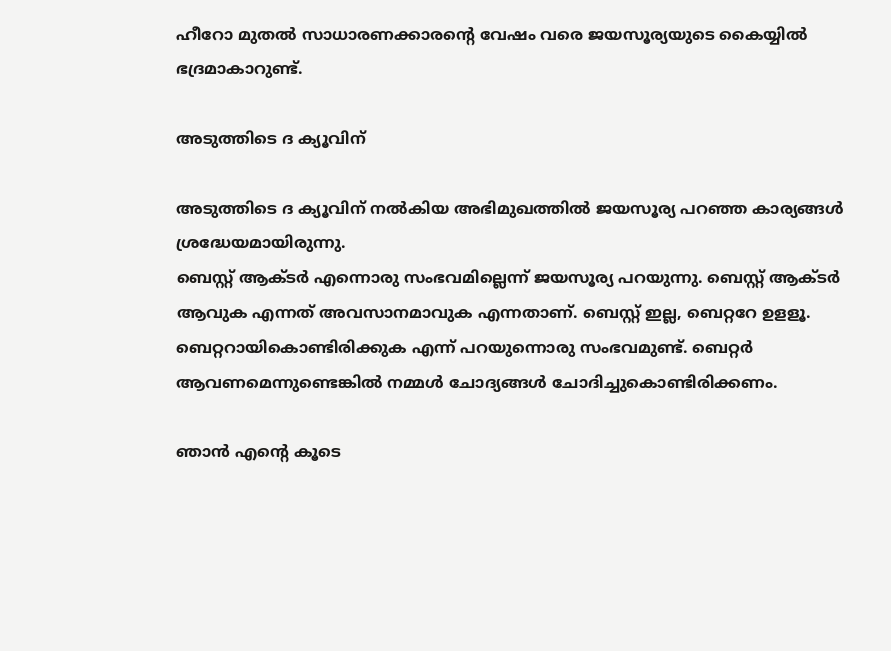ഹീറോ മുതല്‍ സാധാരണക്കാരന്റെ വേഷം വരെ ജയസൂര്യയുടെ കൈയ്യില്‍ ഭദ്രമാകാറുണ്ട്.

അടുത്തിടെ ദ ക്യൂവിന്

അടുത്തിടെ ദ ക്യൂവിന് നല്‍കിയ അഭിമുഖത്തില്‍ ജയസൂര്യ പറഞ്ഞ കാര്യങ്ങള്‍ ശ്രദ്ധേയമായിരുന്നു.
ബെസ്റ്റ് ആക്ടര്‍ എന്നൊരു സംഭവമില്ലെന്ന് ജയസൂര്യ പറയുന്നു. ബെസ്റ്റ് ആക്ടര്‍ ആവുക എന്നത് അവസാനമാവുക എന്നതാണ്. ബെസ്റ്റ് ഇല്ല, ബെറ്ററേ ഉളളൂ. ബെറ്ററായികൊണ്ടിരിക്കുക എന്ന് പറയുന്നൊരു സംഭവമുണ്ട്. ബെറ്റര്‍ ആവണമെന്നുണ്ടെങ്കില്‍ നമ്മള്‍ ചോദ്യങ്ങള്‍ ചോദിച്ചുകൊണ്ടിരിക്കണം.

ഞാന്‍ എന്റെ കൂടെ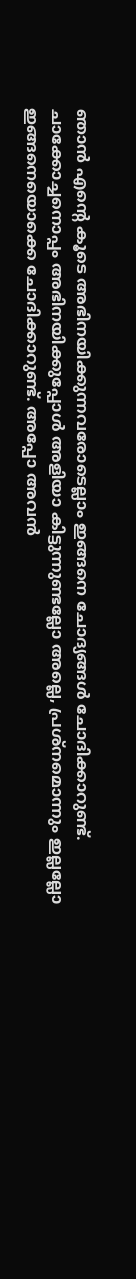ഞാന്‍ എന്റെ കൂടെ അഭിനയിക്കുന്നവരോടെല്ലാം ഇങ്ങനെ ചോദ്യങ്ങള്‍ ചോദിക്കാറുണ്ട്. ചാക്കോച്ചനൊപ്പം അഭിനയിക്കുപ്പോള്‍ അളിയാ കിട്ടുന്നുണ്ടല്ലോ അല്ലെ, പ്രശ്‌നമൊന്നും ഇല്ലല്ലോ ഇങ്ങനെയൊക്കെ ചോദിക്കാറുണ്ട്. അപ്പോ അവന്‍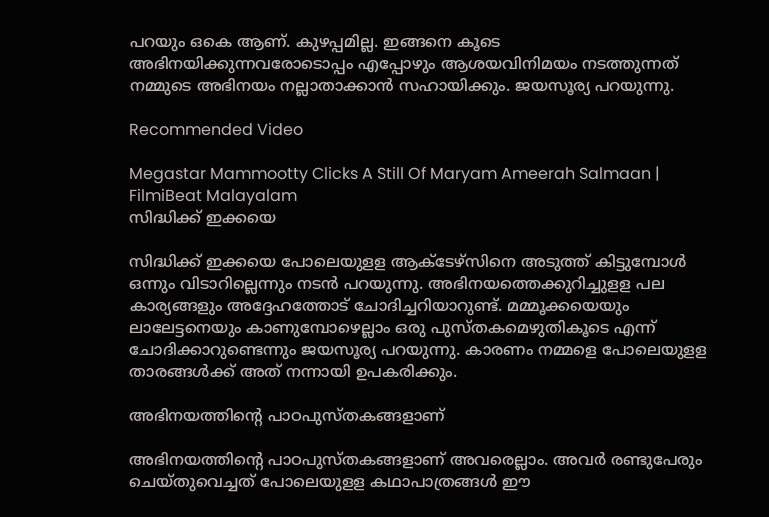പറയും ഒകെ ആണ്. കുഴപ്പമില്ല. ഇങ്ങനെ കൂടെ അഭിനയിക്കുന്നവരോടൊപ്പം എപ്പോഴും ആശയവിനിമയം നടത്തുന്നത് നമ്മുടെ അഭിനയം നല്ലാതാക്കാന്‍ സഹായിക്കും. ജയസൂര്യ പറയുന്നു.

Recommended Video

Megastar Mammootty Clicks A Still Of Maryam Ameerah Salmaan | FilmiBeat Malayalam
സിദ്ധിക്ക് ഇക്കയെ

സിദ്ധിക്ക് ഇക്കയെ പോലെയുളള ആക്ടേഴ്‌സിനെ അടുത്ത് കിട്ടുമ്പോള്‍ ഒന്നും വിടാറില്ലെന്നും നടന്‍ പറയുന്നു. അഭിനയത്തെക്കുറിച്ചുളള പല കാര്യങ്ങളും അദ്ദേഹത്തോട് ചോദിച്ചറിയാറുണ്ട്. മമ്മൂക്കയെയും ലാലേട്ടനെയും കാണുമ്പോഴെല്ലാം ഒരു പുസ്തകമെഴുതികൂടെ എന്ന് ചോദിക്കാറുണ്ടെന്നും ജയസൂര്യ പറയുന്നു. കാരണം നമ്മളെ പോലെയുളള താരങ്ങള്‍ക്ക് അത് നന്നായി ഉപകരിക്കും.

അഭിനയത്തിന്റെ പാഠപുസ്തകങ്ങളാണ്

അഭിനയത്തിന്റെ പാഠപുസ്തകങ്ങളാണ് അവരെല്ലാം. അവര്‍ രണ്ടുപേരും ചെയ്തുവെച്ചത് പോലെയുളള കഥാപാത്രങ്ങള്‍ ഈ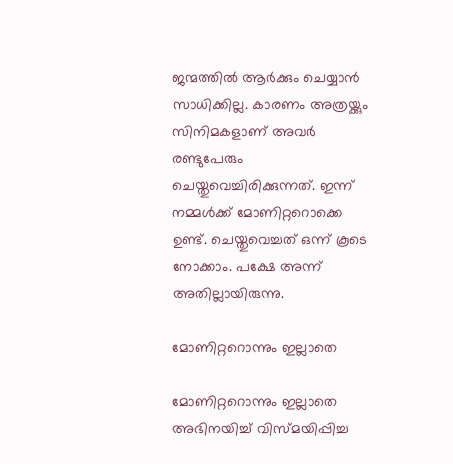ജന്മത്തില്‍ ആര്‍ക്കും ചെയ്യാന്‍ സാധിക്കില്ല. കാരണം അത്രയ്ക്കും സിനിമകളാണ് അവര്‍ രണ്ടുപേരും ചെയ്തുവെച്ചിരിക്കുന്നത്. ഇന്ന് നമ്മള്‍ക്ക് മോണിറ്ററൊക്കെ ഉണ്ട്. ചെയ്തുവെച്ചത് ഒന്ന് കൂടെ നോക്കാം. പക്ഷേ അന്ന് അതില്ലായിരുന്നു.

മോണിറ്ററൊന്നും ഇല്ലാതെ

മോണിറ്ററൊന്നും ഇല്ലാതെ അഭിനയിച്ച് വിസ്മയിപ്പിച്ച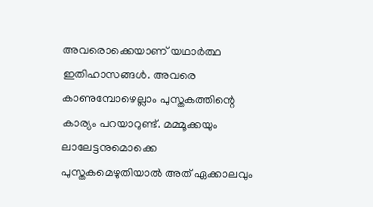അവരൊക്കെയാണ് യഥാര്‍ത്ഥ ഇതിഹാസങ്ങള്‍. അവരെ കാണുമ്പോഴെല്ലാം പുസ്തകത്തിന്റെ കാര്യം പറയാറുണ്ട്. മമ്മൂക്കയും ലാലേട്ടനുമൊക്കെ പുസ്തകമെഴുതിയാല്‍ അത് ഏക്കാലവും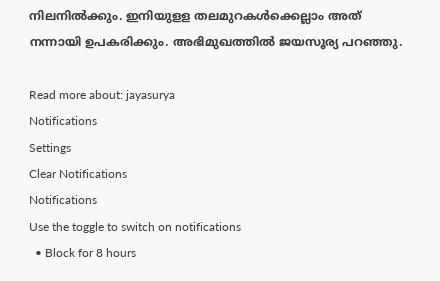നിലനില്‍ക്കും. ഇനിയുളള തലമുറകള്‍ക്കെല്ലാം അത് നന്നായി ഉപകരിക്കും. അഭിമുഖത്തില്‍ ജയസൂര്യ പറഞ്ഞു.

Read more about: jayasurya
Notifications
Settings
Clear Notifications
Notifications
Use the toggle to switch on notifications
  • Block for 8 hours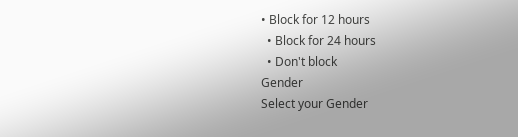• Block for 12 hours
  • Block for 24 hours
  • Don't block
Gender
Select your Gender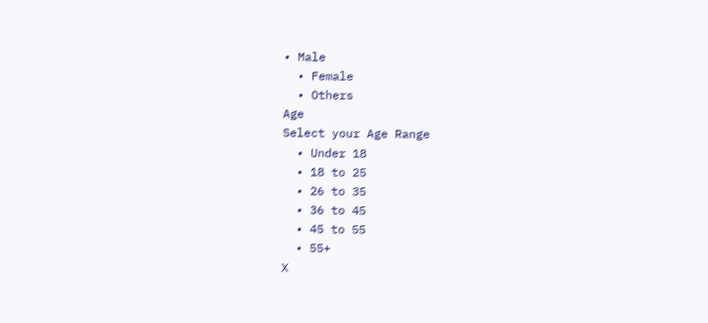• Male
  • Female
  • Others
Age
Select your Age Range
  • Under 18
  • 18 to 25
  • 26 to 35
  • 36 to 45
  • 45 to 55
  • 55+
X